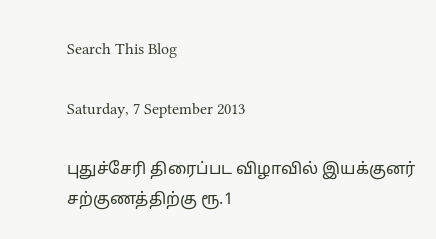Search This Blog

Saturday, 7 September 2013

புதுச்சேரி திரைப்பட விழாவில் இயக்குனர் சற்குணத்திற்கு ரூ.1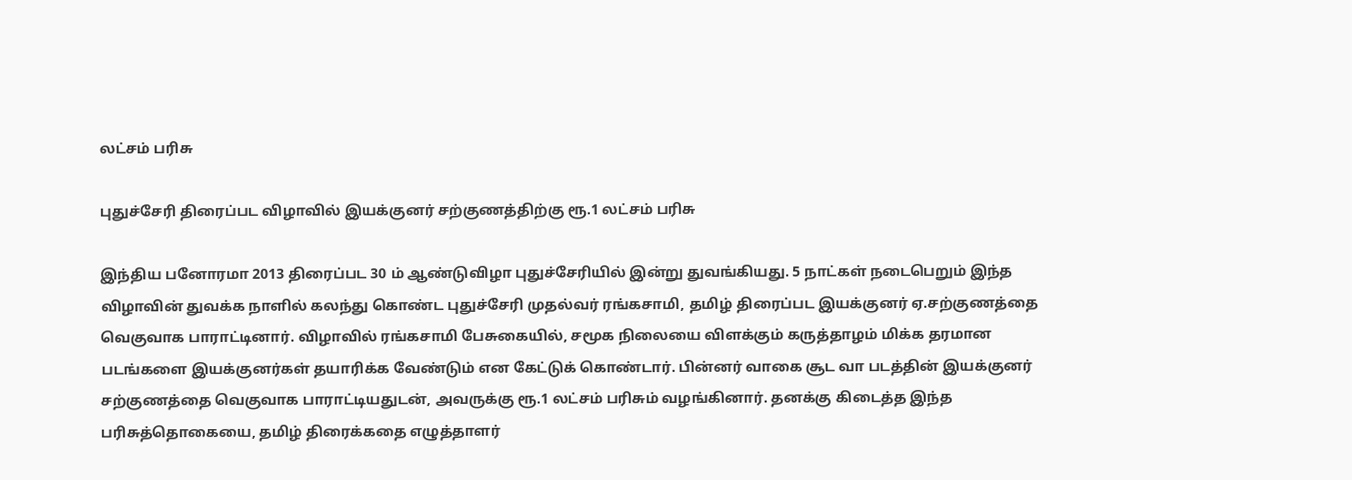லட்சம் பரிசு

புதுச்சேரி திரைப்பட விழாவில் இயக்குனர் சற்குணத்திற்கு ரூ.1 லட்சம் பரிசு

இந்திய பனோரமா 2013 திரைப்பட 30 ம் ஆண்டுவிழா புதுச்சேரியில் இன்று துவங்கியது. 5 நாட்கள் நடைபெறும் இந்த விழாவின் துவக்க நாளில் கலந்து கொண்ட புதுச்சேரி முதல்வர் ரங்கசாமி, தமிழ் திரைப்பட இயக்குனர் ஏ.சற்குணத்தை வெகுவாக பாராட்டினார். விழாவில் ரங்கசாமி பேசுகையில், சமூக நிலையை விளக்கும் கருத்தாழம் மிக்க தரமான படங்களை இயக்குனர்கள் தயாரிக்க வேண்டும் என கேட்டுக் கொண்டார். பின்னர் வாகை சூட வா படத்தின் இயக்குனர் சற்குணத்தை வெகுவாக பாராட்டியதுடன், அவருக்கு ரூ.1 லட்சம் பரிசும் வழங்கினார். தனக்கு கிடைத்த இந்த பரிசுத்தொகையை, தமிழ் திரைக்கதை எழுத்தாளர்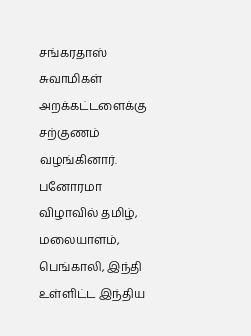சங்கரதாஸ் சுவாமிகள் அறக்கட்டளைக்கு சற்குணம் வழங்கினார். பனோரமா விழாவில் தமிழ், மலையாளம், பெங்காலி, இந்தி உள்ளிட்ட இந்திய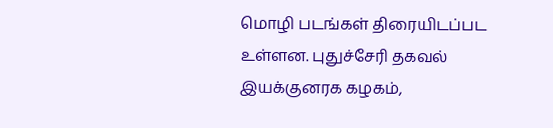மொழி படங்கள் திரையிடப்பட உள்ளன. புதுச்சேரி தகவல் இயக்குனரக கழகம்,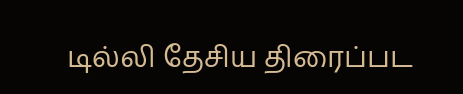டில்லி தேசிய திரைப்பட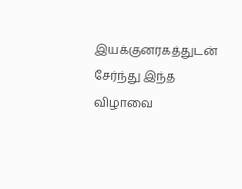இயக்குனரகத்துடன் சேர்ந்து இந்த விழாவை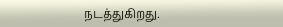நடத்துகிறது.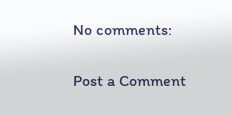No comments:

Post a Comment